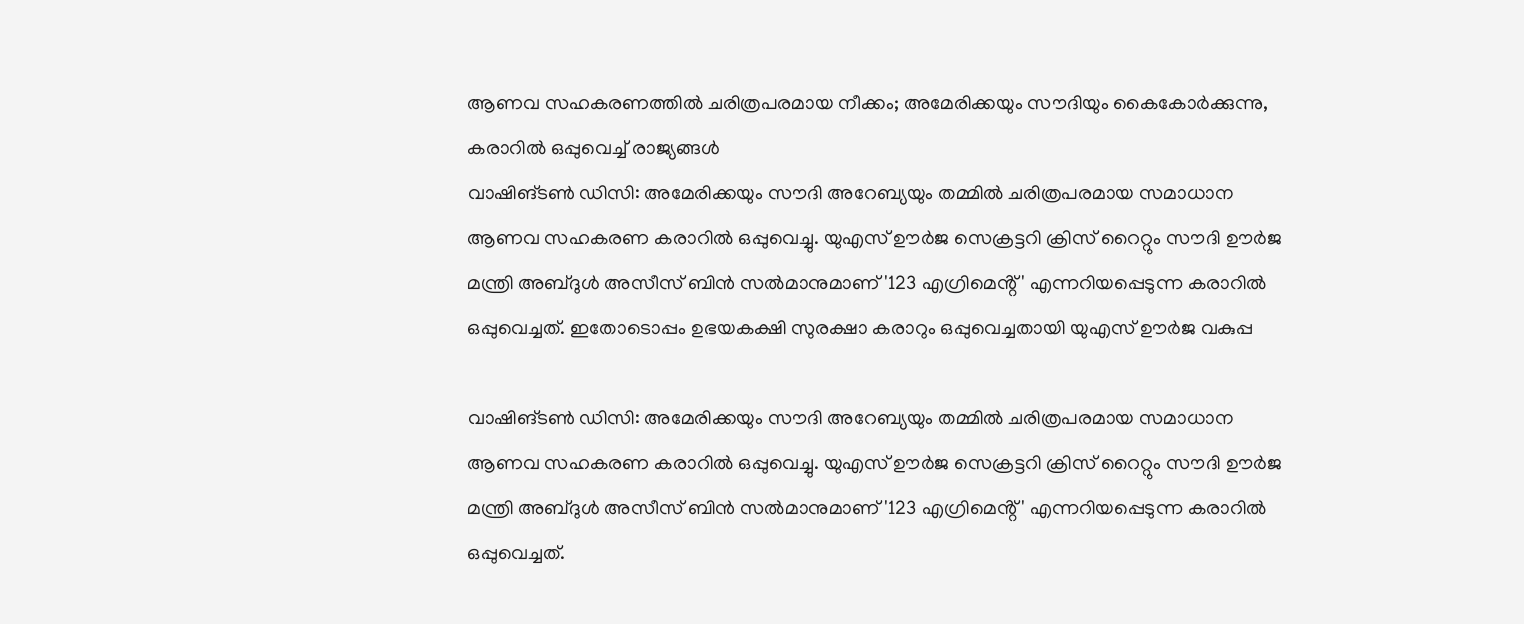ആണവ സഹകരണത്തിൽ ചരിത്രപരമായ നീക്കം; അമേരിക്കയും സൗദിയും കൈകോർക്കുന്നു, കരാറിൽ ഒപ്പുവെച്ച് രാജ്യങ്ങൾ
വാഷിങ്ടൺ ഡിസി: അമേരിക്കയും സൗദി അറേബ്യയും തമ്മിൽ ചരിത്രപരമായ സമാധാന ആണവ സഹകരണ കരാറിൽ ഒപ്പുവെച്ചു. യുഎസ് ഊർജ സെക്രട്ടറി ക്രിസ് റൈറ്റും സൗദി ഊർജ മന്ത്രി അബ്ദുൾ അസീസ് ബിൻ സൽമാനുമാണ് '123 എഗ്രിമെൻ്റ്' എന്നറിയപ്പെടുന്ന കരാറിൽ ഒപ്പുവെച്ചത്. ഇതോടൊപ്പം ഉഭയകക്ഷി സുരക്ഷാ കരാറും ഒപ്പുവെച്ചതായി യുഎസ് ഊർജ വകുപ്പ

വാഷിങ്ടൺ ഡിസി: അമേരിക്കയും സൗദി അറേബ്യയും തമ്മിൽ ചരിത്രപരമായ സമാധാന ആണവ സഹകരണ കരാറിൽ ഒപ്പുവെച്ചു. യുഎസ് ഊർജ സെക്രട്ടറി ക്രിസ് റൈറ്റും സൗദി ഊർജ മന്ത്രി അബ്ദുൾ അസീസ് ബിൻ സൽമാനുമാണ് '123 എഗ്രിമെൻ്റ്' എന്നറിയപ്പെടുന്ന കരാറിൽ ഒപ്പുവെച്ചത്.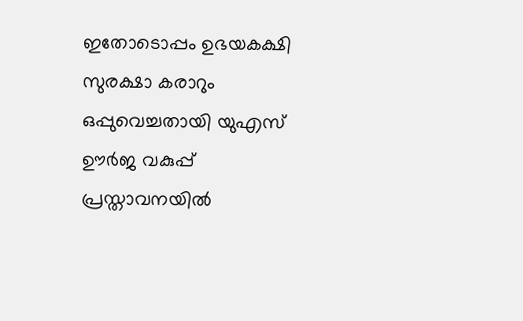ഇതോടൊപ്പം ഉഭയകക്ഷി സുരക്ഷാ കരാറും ഒപ്പുവെച്ചതായി യുഎസ് ഊർജ വകുപ്പ് പ്രസ്താവനയിൽ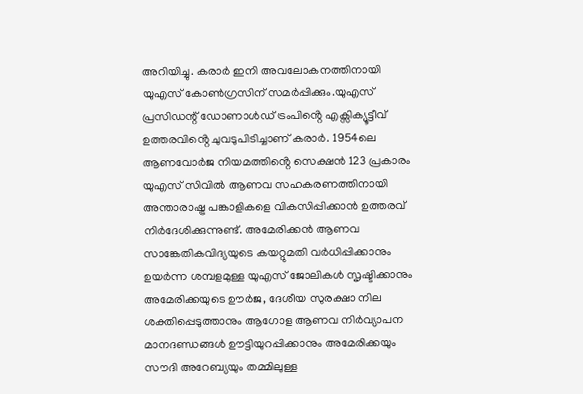അറിയിച്ചു. കരാർ ഇനി അവലോകനത്തിനായി യുഎസ് കോൺഗ്രസിന് സമർപ്പിക്കും.യുഎസ് പ്രസിഡന്റ് ‍ഡോണാൾഡ് ട്രംപിൻ്റെ എക്സിക്യൂട്ടീവ് ഉത്തരവിൻ്റെ ചുവടുപിടിച്ചാണ് കരാർ. 1954ലെ ആണവോർജ നിയമത്തിൻ്റെ സെക്ഷൻ 123 പ്രകാരം യുഎസ് സിവിൽ ആണവ സഹകരണത്തിനായി അന്താരാഷ്ട്ര പങ്കാളികളെ വികസിപ്പിക്കാൻ ഉത്തരവ് നിർദേശിക്കുന്നുണ്ട്. അമേരിക്കൻ ആണവ സാങ്കേതികവിദ്യയുടെ കയറ്റുമതി വർധിപ്പിക്കാനും ഉയർന്ന ശമ്പളമുള്ള യുഎസ് ജോലികൾ സൃഷ്ടിക്കാനും അമേരിക്കയുടെ ഊർജ, ദേശീയ സുരക്ഷാ നില ശക്തിപ്പെടുത്താനും ആഗോള ആണവ നിർവ്യാപന മാനദണ്ഡങ്ങൾ ഊട്ടിയുറപ്പിക്കാനും അമേരിക്കയും സൗദി അറേബ്യയും തമ്മിലുള്ള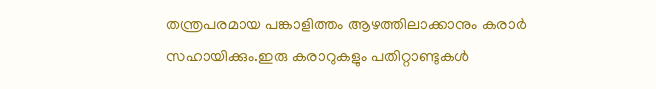തന്ത്രപരമായ പങ്കാളിത്തം ആഴത്തിലാക്കാനും കരാർ സഹായിക്കും.ഇരു കരാറുകളും പതിറ്റാണ്ടുകൾ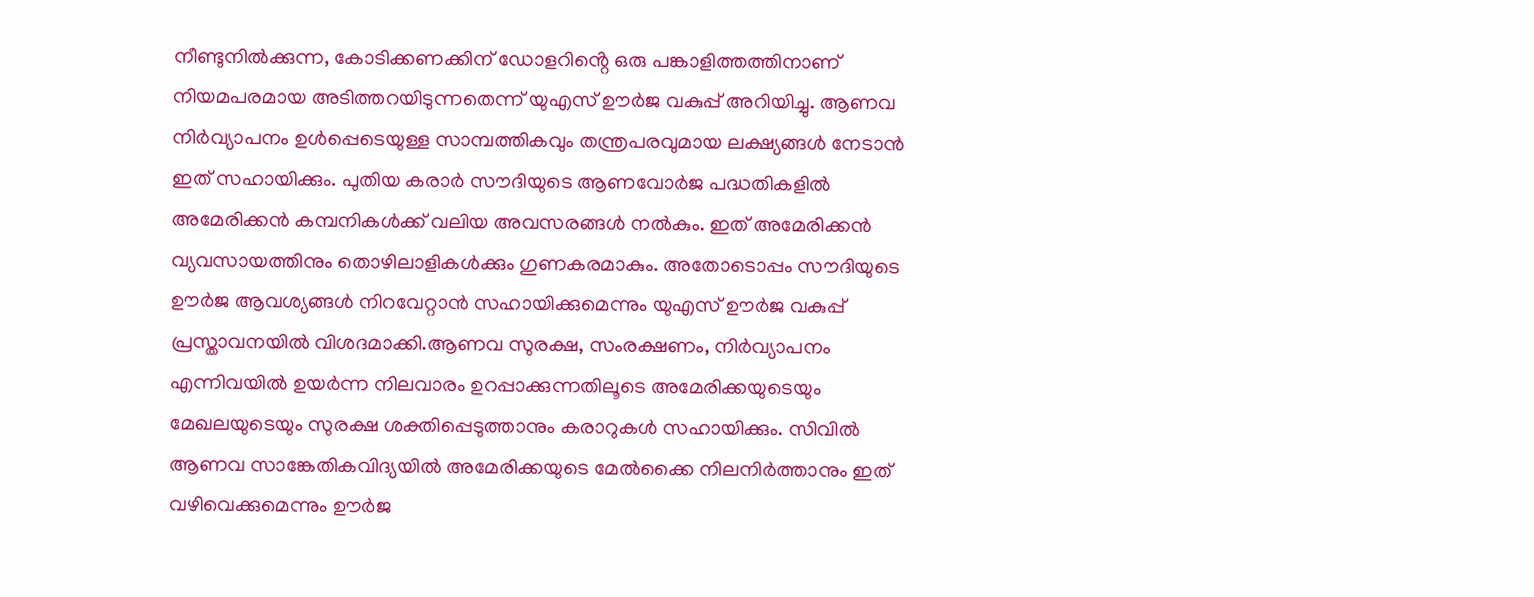നീണ്ടുനിൽക്കുന്ന, കോടിക്കണക്കിന് ഡോളറിൻ്റെ ഒരു പങ്കാളിത്തത്തിനാണ് നിയമപരമായ അടിത്തറയിടുന്നതെന്ന് യുഎസ് ഊർജ വകുപ്പ് അറിയിച്ചു. ആണവ നിർവ്യാപനം ഉൾപ്പെടെയുള്ള സാമ്പത്തികവും തന്ത്രപരവുമായ ലക്ഷ്യങ്ങൾ നേടാൻ ഇത് സഹായിക്കും. പുതിയ കരാ‍ർ സൗദിയുടെ ആണവോർജ പദ്ധതികളിൽ അമേരിക്കൻ കമ്പനികൾക്ക് വലിയ അവസരങ്ങൾ നൽകും. ഇത് അമേരിക്കൻ വ്യവസായത്തിനും തൊഴിലാളികൾക്കും ഗുണകരമാകും. അതോടൊപ്പം സൗദിയുടെ ഊർജ ആവശ്യങ്ങൾ നിറവേറ്റാൻ സഹായിക്കുമെന്നും യുഎസ് ഊർജ വകുപ്പ് പ്രസ്താവനയിൽ വിശദമാക്കി.ആണവ സുരക്ഷ, സംരക്ഷണം, നിർവ്യാപനം എന്നിവയിൽ ഉയർന്ന നിലവാരം ഉറപ്പാക്കുന്നതിലൂടെ അമേരിക്കയുടെയും മേഖലയുടെയും സുരക്ഷ ശക്തിപ്പെടുത്താനും കരാറുകൾ സഹായിക്കും. സിവിൽ ആണവ സാങ്കേതികവിദ്യയിൽ അമേരിക്കയുടെ മേൽക്കൈ നിലനിർത്താനും ഇത് വഴിവെക്കുമെന്നും ഊർജ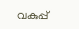വകുപ്പ്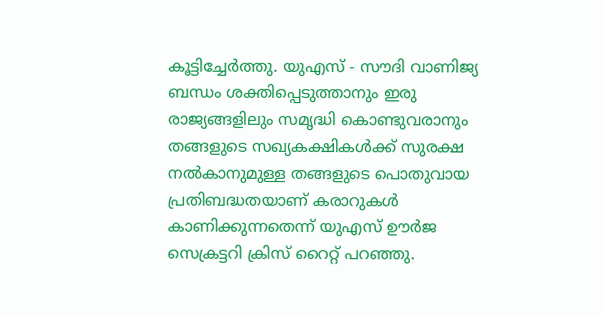കൂട്ടിച്ചേ‍ർത്തു. യുഎസ് - സൗദി വാണിജ്യ ബന്ധം ശക്തിപ്പെടുത്താനും ഇരു രാജ്യങ്ങളിലും സമൃദ്ധി കൊണ്ടുവരാനും തങ്ങളുടെ സഖ്യകക്ഷികൾക്ക് സുരക്ഷ നൽകാനുമുള്ള തങ്ങളുടെ പൊതുവായ പ്രതിബദ്ധതയാണ് കരാറുകൾ കാണിക്കുന്നതെന്ന് യുഎസ് ഊർജ സെക്രട്ടറി ക്രിസ് റൈറ്റ് പറഞ്ഞു.